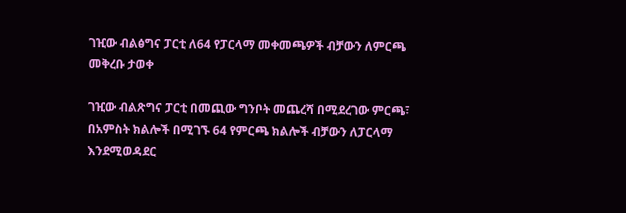ገዢው ብልፅግና ፓርቲ ለ64 የፓርላማ መቀመጫዎች ብቻውን ለምርጫ መቅረቡ ታወቀ

ገዢው ብልጽግና ፓርቲ በመጪው ግንቦት መጨረሻ በሚደረገው ምርጫ፣ በአምስት ክልሎች በሚገኙ 64 የምርጫ ክልሎች ብቻውን ለፓርላማ እንደሚወዳደር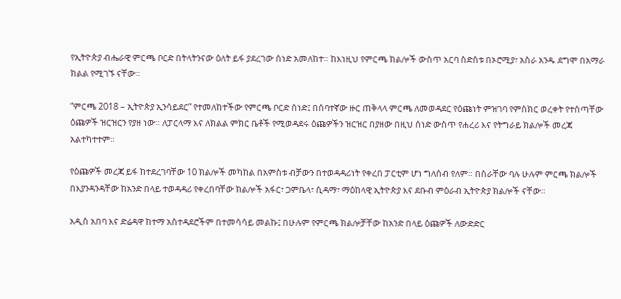የኢትዮጵያ ብሔራዊ ምርጫ ቦርድ በትላትንናው ዕለት ይፋ ያደረገው ሰነድ አመለከተ። ከእነዚህ የምርጫ ክልሎች ውስጥ አርባ ስድስቱ በኦሮሚያ፣ አስራ አንዱ ደግሞ በአማራ ክልል የሚገኙ ናቸው።

“ምርጫ 2018 – ኢትዮጵያ ኢንሳይደር” የተመለከተችው የምርጫ ቦርድ ሰነድ፤ በሰባተኛው ዙር ጠቅላላ ምርጫ ለመወዳደር የዕጩነት ምዝገባ የምስክር ወረቀት የተሰጣቸው ዕጩዎች ዝርዝርን የያዘ ነው። ለፓርላማ እና ለክልል ምክር ቤቶች የሚወዳደሩ ዕጩዎችን ዝርዝር በያዘው በዚህ ሰነድ ውስጥ የሐረሪ እና የትግራይ ክልሎች መረጃ አልተካተተም።

የዕጩዎች መረጃ ይፋ ከተደረገባቸው 10 ክልሎች መካከል በአምስቱ ብቻውን በተወዳዳሪነት የቀረበ ፓርቲም ሆነ ግለሰብ የለም። በስራቸው ባሉ ሁሉም ምርጫ ክልሎች በእያንዳንዳቸው ከአንድ በላይ ተወዳዳሪ የቀረበባቸው ክልሎች አፋር፣ ጋምቤላ፣ ሲዳማ፣ ማዕከላዊ ኢትዮጵያ እና ደቡብ ምዕራብ ኢትዮጵያ ክልሎች ናቸው።

አዲስ አበባ እና ድሬዳዋ ከተማ አስተዳደሮችም በተመሳሳይ መልኩ፤ በሁሉም የምርጫ ክልሎቻቸው ከአንድ በላይ ዕጩዎች ለውድድር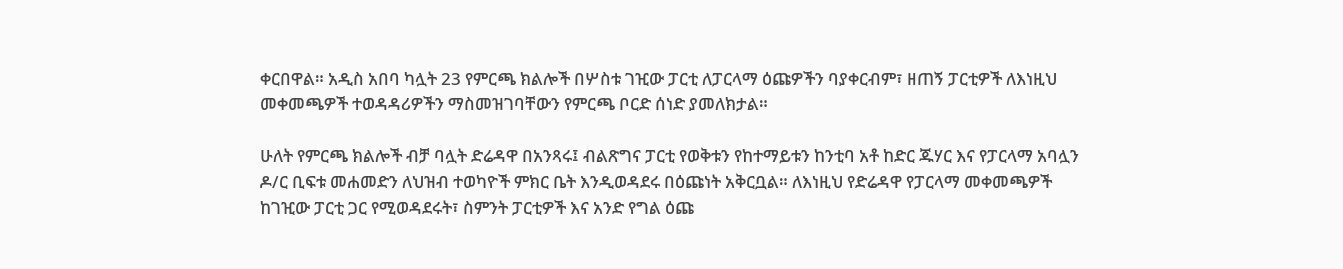ቀርበዋል። አዲስ አበባ ካሏት 23 የምርጫ ክልሎች በሦስቱ ገዢው ፓርቲ ለፓርላማ ዕጩዎችን ባያቀርብም፣ ዘጠኝ ፓርቲዎች ለእነዚህ መቀመጫዎች ተወዳዳሪዎችን ማስመዝገባቸውን የምርጫ ቦርድ ሰነድ ያመለክታል።

ሁለት የምርጫ ክልሎች ብቻ ባሏት ድሬዳዋ በአንጻሩ፤ ብልጽግና ፓርቲ የወቅቱን የከተማይቱን ከንቲባ አቶ ከድር ጁሃር እና የፓርላማ አባሏን ዶ/ር ቢፍቱ መሐመድን ለህዝብ ተወካዮች ምክር ቤት እንዲወዳደሩ በዕጩነት አቅርቧል። ለእነዚህ የድሬዳዋ የፓርላማ መቀመጫዎች ከገዢው ፓርቲ ጋር የሚወዳደሩት፣ ስምንት ፓርቲዎች እና አንድ የግል ዕጩ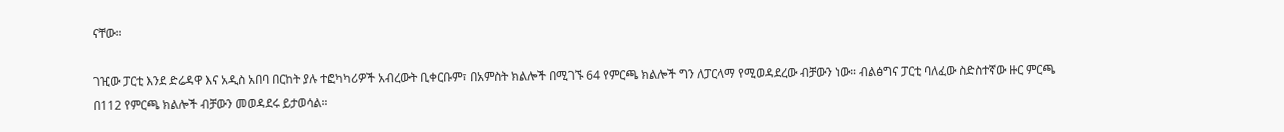ናቸው።

ገዢው ፓርቲ እንደ ድሬዳዋ እና አዲስ አበባ በርከት ያሉ ተፎካካሪዎች አብረውት ቢቀርቡም፣ በአምስት ክልሎች በሚገኙ 64 የምርጫ ክልሎች ግን ለፓርላማ የሚወዳደረው ብቻውን ነው። ብልፅግና ፓርቲ ባለፈው ስድስተኛው ዙር ምርጫ በ112 የምርጫ ክልሎች ብቻውን መወዳደሩ ይታወሳል።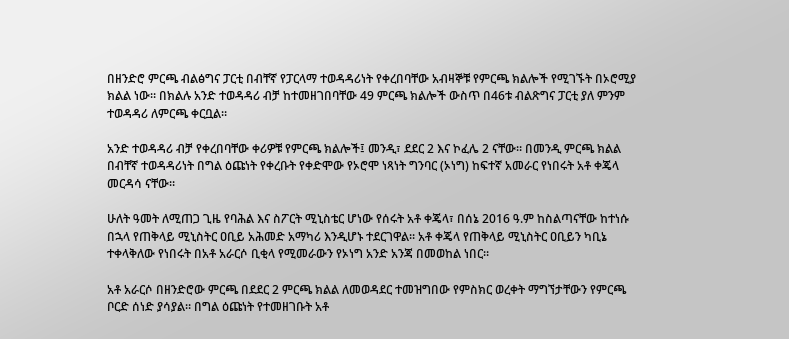በዘንድሮ ምርጫ ብልፅግና ፓርቲ በብቸኛ የፓርላማ ተወዳዳሪነት የቀረበባቸው አብዛኞቹ የምርጫ ክልሎች የሚገኙት በኦሮሚያ ክልል ነው። በክልሉ አንድ ተወዳዳሪ ብቻ ከተመዘገበባቸው 49 ምርጫ ክልሎች ውስጥ በ46ቱ ብልጽግና ፓርቲ ያለ ምንም ተወዳዳሪ ለምርጫ ቀርቧል።

አንድ ተወዳዳሪ ብቻ የቀረበባቸው ቀሪዎቹ የምርጫ ክልሎች፤ መንዲ፣ ደደር 2 እና ኮፈሌ 2 ናቸው። በመንዲ ምርጫ ክልል በብቸኛ ተወዳዳሪነት በግል ዕጩነት የቀረቡት የቀድሞው የኦሮሞ ነጻነት ግንባር (ኦነግ) ከፍተኛ አመራር የነበሩት አቶ ቀጄላ መርዳሳ ናቸው።

ሁለት ዓመት ለሚጠጋ ጊዜ የባሕል እና ስፖርት ሚኒስቴር ሆነው የሰሩት አቶ ቀጄላ፣ በሰኔ 2016 ዓ.ም ከስልጣናቸው ከተነሱ በኋላ የጠቅላይ ሚኒስትር ዐቢይ አሕመድ አማካሪ እንዲሆኑ ተደርገዋል። አቶ ቀጄላ የጠቅላይ ሚኒስትር ዐቢይን ካቢኔ ተቀላቅለው የነበሩት በአቶ አራርሶ ቢቂላ የሚመራውን የኦነግ አንድ አንጃ በመወከል ነበር።

አቶ አራርሶ በዘንድሮው ምርጫ በደደር 2 ምርጫ ክልል ለመወዳደር ተመዝግበው የምስክር ወረቀት ማግኘታቸውን የምርጫ ቦርድ ሰነድ ያሳያል። በግል ዕጩነት የተመዘገቡት አቶ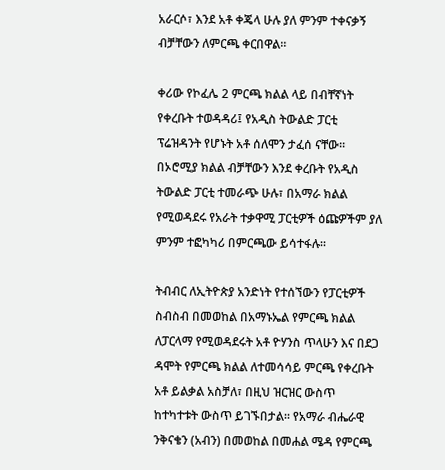አራርሶ፣ እንደ አቶ ቀጄላ ሁሉ ያለ ምንም ተቀናቃኝ ብቻቸውን ለምርጫ ቀርበዋል።

ቀሪው የኮፈሌ 2 ምርጫ ክልል ላይ በብቸኛነት የቀረቡት ተወዳዳሪ፤ የአዲስ ትውልድ ፓርቲ ፕሬዝዳንት የሆኑት አቶ ሰለሞን ታፈሰ ናቸው። በኦሮሚያ ክልል ብቻቸውን እንደ ቀረቡት የአዲስ ትውልድ ፓርቲ ተመራጭ ሁሉ፣ በአማራ ክልል የሚወዳደሩ የአራት ተቃዋሚ ፓርቲዎች ዕጩዎችም ያለ ምንም ተፎካካሪ በምርጫው ይሳተፋሉ።

ትብብር ለኢትዮጵያ አንድነት የተሰኘውን የፓርቲዎች ስብስብ በመወከል በአማኑኤል የምርጫ ክልል ለፓርላማ የሚወዳደሩት አቶ ዮሃንስ ጥላሁን እና በደጋ ዳሞት የምርጫ ክልል ለተመሳሳይ ምርጫ የቀረቡት አቶ ይልቃል አስቻለ፣ በዚህ ዝርዝር ውስጥ ከተካተቱት ውስጥ ይገኙበታል። የአማራ ብሔራዊ ንቅናቄን (አብን) በመወከል በመሐል ሜዳ የምርጫ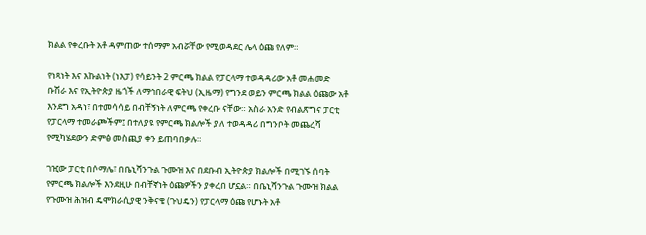ክልል የቀረቡት አቶ ዳምጠው ተሰማም አብሯቸው የሚወዳደር ሌላ ዕጩ የለም።

የነጻነት እና እኩልነት (ነእፓ) የሳይንት 2 ምርጫ ክልል የፓርላማ ተወዳዳሪው አቶ መሐመድ ቡሽራ እና የኢትዮጵያ ዜጎች ለማኅበራዊ ፍትህ (ኢዜማ) የግንደ ወይን ምርጫ ክልል ዕጩው አቶ እንደግ አዳነ፣ በተመሳሳይ በብቸኝነት ለምርጫ የቀረቡ ናቸው። አስራ አንድ የብልጽግና ፓርቲ የፓርላማ ተመራጮችም፤ በተለያዩ የምርጫ ክልሎች ያለ ተወዳዳሪ በግንቦት መጨረሻ የሚካሄደውን ድምፅ መስጪያ ቀን ይጠባበቃሉ።

ገዢው ፓርቲ በሶማሌ፣ በቤኒሻንጉል ጉሙዝ እና በደቡብ ኢትዮጵያ ክልሎች በሚገኙ ሰባት የምርጫ ክልሎች እንደዚሁ በብቸኛነት ዕጩዎችን ያቀረበ ሆኗል። በቤኒሻንጉል ጉሙዝ ክልል የጉሙዝ ሕዝብ ዴሞክራሲያዊ ንቅናቄ (ጉህዴን) የፓርላማ ዕጩ የሆኑት አቶ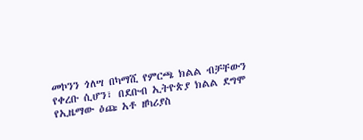መኮንን ጎለሣ በካማሺ የምርጫ ክልል ብቻቸውን የቀረቡ ሲሆን፣ በደቡብ ኢትዮጵያ ክልል ደግሞ የኢዜማው ዕጩ አቶ ዘካሪያስ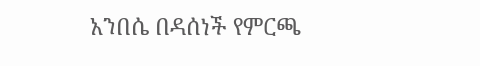አንበሴ በዳሰነች የምርጫ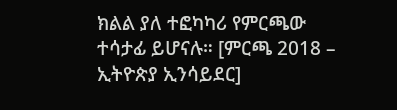ክልል ያለ ተፎካካሪ የምርጫው ተሳታፊ ይሆናሉ። [ምርጫ 2018 – ኢትዮጵያ ኢንሳይደር]